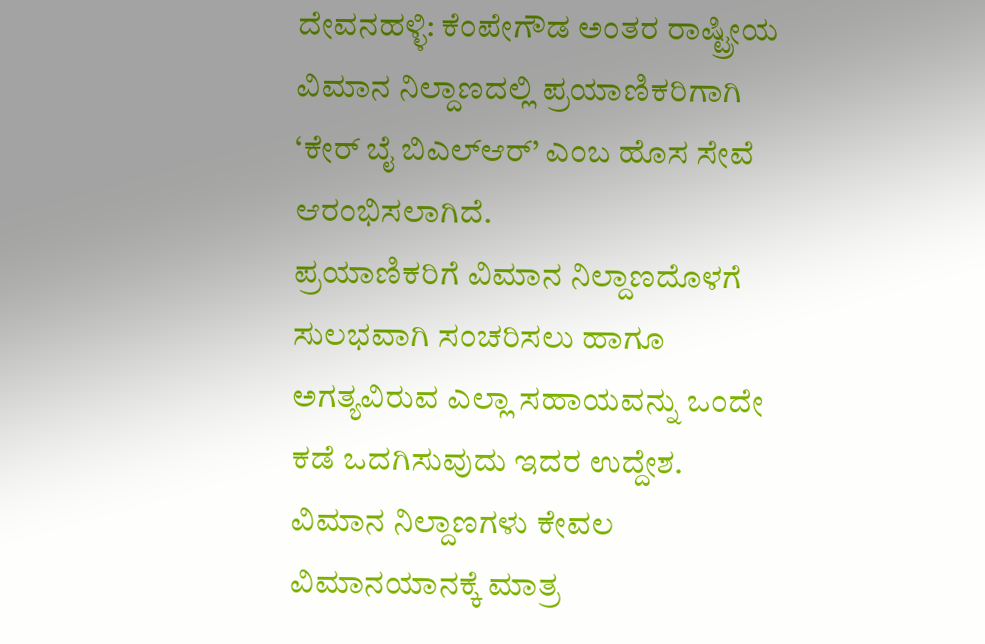ದೇವನಹಳ್ಳಿ: ಕೆಂಪೇಗೌಡ ಅಂತರ ರಾಷ್ಟ್ರೀಯ ವಿಮಾನ ನಿಲ್ದಾಣದಲ್ಲಿ ಪ್ರಯಾಣಿಕರಿಗಾಗಿ ‘ಕೇರ್ ಬೈ ಬಿಎಲ್ಆರ್’ ಎಂಬ ಹೊಸ ಸೇವೆ ಆರಂಭಿಸಲಾಗಿದೆ.
ಪ್ರಯಾಣಿಕರಿಗೆ ವಿಮಾನ ನಿಲ್ದಾಣದೊಳಗೆ ಸುಲಭವಾಗಿ ಸಂಚರಿಸಲು ಹಾಗೂ ಅಗತ್ಯವಿರುವ ಎಲ್ಲಾ ಸಹಾಯವನ್ನು ಒಂದೇ ಕಡೆ ಒದಗಿಸುವುದು ಇದರ ಉದ್ದೇಶ.
ವಿಮಾನ ನಿಲ್ದಾಣಗಳು ಕೇವಲ ವಿಮಾನಯಾನಕ್ಕೆ ಮಾತ್ರ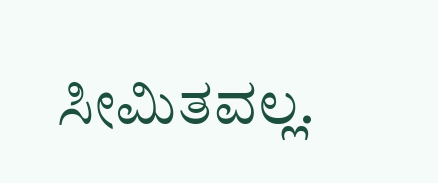ಸೀಮಿತವಲ್ಲ.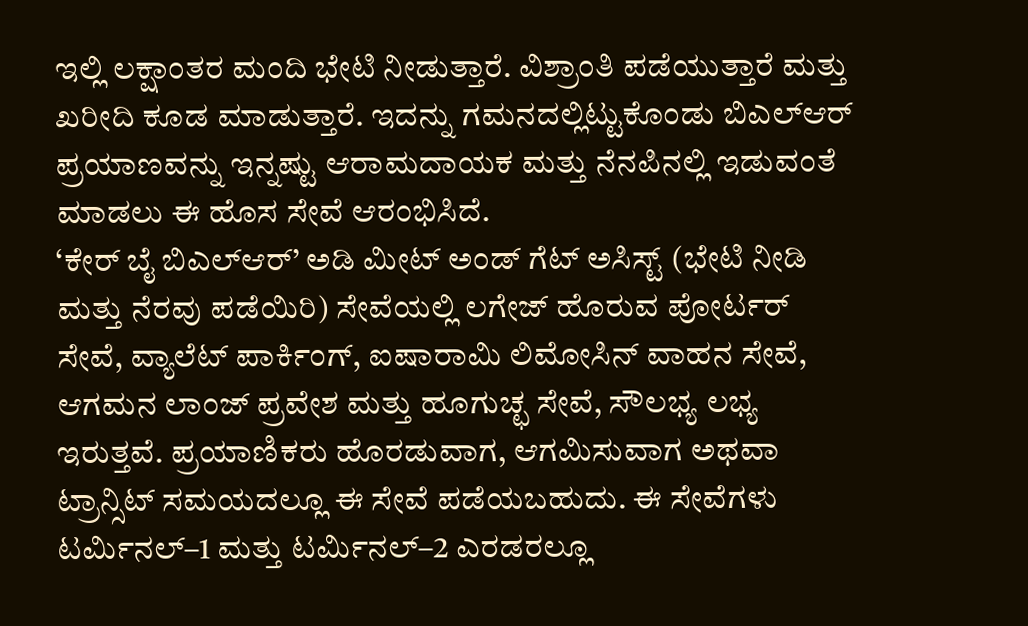ಇಲ್ಲಿ ಲಕ್ಷಾಂತರ ಮಂದಿ ಭೇಟಿ ನೀಡುತ್ತಾರೆ. ವಿಶ್ರಾಂತಿ ಪಡೆಯುತ್ತಾರೆ ಮತ್ತು ಖರೀದಿ ಕೂಡ ಮಾಡುತ್ತಾರೆ. ಇದನ್ನು ಗಮನದಲ್ಲಿಟ್ಟುಕೊಂಡು ಬಿಎಲ್ಆರ್ ಪ್ರಯಾಣವನ್ನು ಇನ್ನಷ್ಟು ಆರಾಮದಾಯಕ ಮತ್ತು ನೆನಪಿನಲ್ಲಿ ಇಡುವಂತೆ ಮಾಡಲು ಈ ಹೊಸ ಸೇವೆ ಆರಂಭಿಸಿದೆ.
‘ಕೇರ್ ಬೈ ಬಿಎಲ್ಆರ್’ ಅಡಿ ಮೀಟ್ ಅಂಡ್ ಗೆಟ್ ಅಸಿಸ್ಟ್ (ಭೇಟಿ ನೀಡಿ ಮತ್ತು ನೆರವು ಪಡೆಯಿರಿ) ಸೇವೆಯಲ್ಲಿ ಲಗೇಜ್ ಹೊರುವ ಪೋರ್ಟರ್ ಸೇವೆ, ವ್ಯಾಲೆಟ್ ಪಾರ್ಕಿಂಗ್, ಐಷಾರಾಮಿ ಲಿಮೋಸಿನ್ ವಾಹನ ಸೇವೆ, ಆಗಮನ ಲಾಂಜ್ ಪ್ರವೇಶ ಮತ್ತು ಹೂಗುಚ್ಛ ಸೇವೆ, ಸೌಲಭ್ಯ ಲಭ್ಯ ಇರುತ್ತವೆ. ಪ್ರಯಾಣಿಕರು ಹೊರಡುವಾಗ, ಆಗಮಿಸುವಾಗ ಅಥವಾ ಟ್ರಾನ್ಸಿಟ್ ಸಮಯದಲ್ಲೂ ಈ ಸೇವೆ ಪಡೆಯಬಹುದು. ಈ ಸೇವೆಗಳು ಟರ್ಮಿನಲ್–1 ಮತ್ತು ಟರ್ಮಿನಲ್–2 ಎರಡರಲ್ಲೂ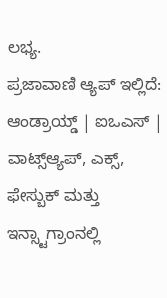ಲಭ್ಯ.
ಪ್ರಜಾವಾಣಿ ಆ್ಯಪ್ ಇಲ್ಲಿದೆ: ಆಂಡ್ರಾಯ್ಡ್ | ಐಒಎಸ್ | ವಾಟ್ಸ್ಆ್ಯಪ್, ಎಕ್ಸ್, ಫೇಸ್ಬುಕ್ ಮತ್ತು ಇನ್ಸ್ಟಾಗ್ರಾಂನಲ್ಲಿ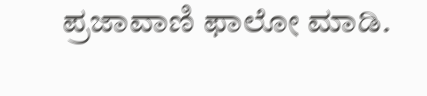ಪ್ರಜಾವಾಣಿ ಫಾಲೋ ಮಾಡಿ.